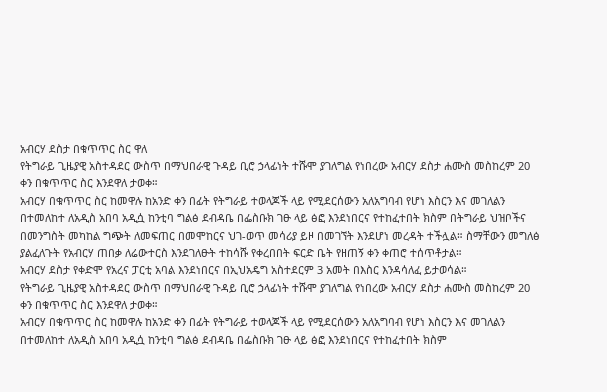አብርሃ ደስታ በቁጥጥር ስር ዋለ
የትግራይ ጊዜያዊ አስተዳደር ውስጥ በማህበራዊ ጉዳይ ቢሮ ኃላፊነት ተሹሞ ያገለግል የነበረው አብርሃ ደስታ ሐሙስ መስከረም 20 ቀን በቁጥጥር ስር እንደዋለ ታወቀ።
አብርሃ በቁጥጥር ስር ከመዋሉ ከአንድ ቀን በፊት የትግራይ ተወላጆች ላይ የሚደርሰውን አለአግባብ የሆነ እስርን እና መገለልን በተመለከተ ለአዲስ አበባ አዲሷ ከንቲባ ግልፅ ደብዳቤ በፌስቡክ ገፁ ላይ ፅፎ እንደነበርና የተከፈተበት ክስም በትግራይ ህዝቦችና በመንግስት መካከል ግጭት ለመፍጠር በመሞከርና ህገ-ወጥ መሳሪያ ይዞ በመገኘት እንደሆነ መረዳት ተችሏል። ስማቸውን መግለፅ ያልፈለጉት የአብርሃ ጠበቃ ለሬውተርስ እንደገለፁት ተከሳሹ የቀረበበት ፍርድ ቤት የዘጠኝ ቀን ቀጠሮ ተሰጥቶታል።
አብርሃ ደስታ የቀድሞ የአረና ፓርቲ አባል እንደነበርና በኢህአዴግ አስተደርም 3 አመት በእስር እንዳሳለፈ ይታወሳል።
የትግራይ ጊዜያዊ አስተዳደር ውስጥ በማህበራዊ ጉዳይ ቢሮ ኃላፊነት ተሹሞ ያገለግል የነበረው አብርሃ ደስታ ሐሙስ መስከረም 20 ቀን በቁጥጥር ስር እንደዋለ ታወቀ።
አብርሃ በቁጥጥር ስር ከመዋሉ ከአንድ ቀን በፊት የትግራይ ተወላጆች ላይ የሚደርሰውን አለአግባብ የሆነ እስርን እና መገለልን በተመለከተ ለአዲስ አበባ አዲሷ ከንቲባ ግልፅ ደብዳቤ በፌስቡክ ገፁ ላይ ፅፎ እንደነበርና የተከፈተበት ክስም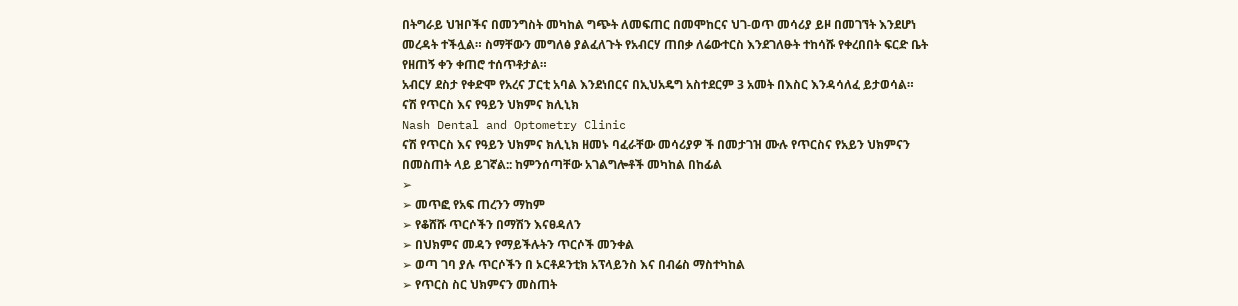በትግራይ ህዝቦችና በመንግስት መካከል ግጭት ለመፍጠር በመሞከርና ህገ-ወጥ መሳሪያ ይዞ በመገኘት እንደሆነ መረዳት ተችሏል። ስማቸውን መግለፅ ያልፈለጉት የአብርሃ ጠበቃ ለሬውተርስ እንደገለፁት ተከሳሹ የቀረበበት ፍርድ ቤት የዘጠኝ ቀን ቀጠሮ ተሰጥቶታል።
አብርሃ ደስታ የቀድሞ የአረና ፓርቲ አባል እንደነበርና በኢህአዴግ አስተደርም 3 አመት በእስር እንዳሳለፈ ይታወሳል።
ናሽ የጥርስ እና የዓይን ህክምና ክሊኒክ
Nash Dental and Optometry Clinic
ናሽ የጥርስ እና የዓይን ህክምና ክሊኒክ ዘመኑ ባፈራቸው መሳሪያዎ ች በመታገዝ ሙሉ የጥርስና የአይን ህክምናን በመስጠት ላይ ይገኛል:: ከምንሰጣቸው አገልግሎቶች መካከል በከፊል
➢
➢ መጥፎ የአፍ ጠረንን ማከም
➢ የቆሸሹ ጥርሶችን በማሽን እናፀዳለን
➢ በህክምና መዳን የማይችሉትን ጥርሶች መንቀል
➢ ወጣ ገባ ያሉ ጥርሶችን በ ኦርቶዶንቲክ አፕላይንስ እና በብሬስ ማስተካከል
➢ የጥርስ ስር ህክምናን መስጠት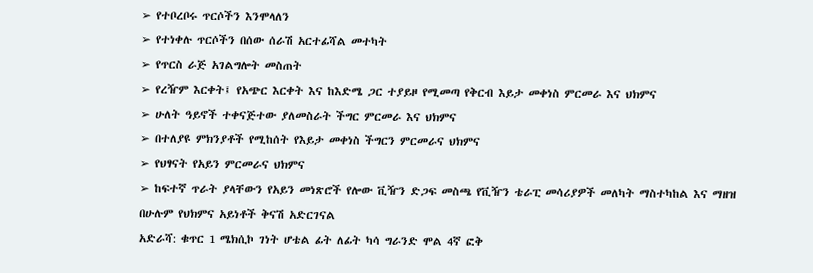➢ የተቦረቦሩ ጥርሶችን እንሞላለን
➢ የተነቀሉ ጥርሶችን በሰው ሰራሽ አርተፊሻል መተካት
➢ የጥርስ ራጅ አገልግሎት መስጠት
➢ የረዥም እርቀት፤ የአጭር እርቀት እና ከእድሜ ጋር ተያይዞ የሚመጣ የቅርብ እይታ መቀነስ ምርመራ እና ህክምና
➢ ሁለት ዓይኖች ተቀናጅተው ያለመስራት ችግር ምርመራ እና ህክምና
➢ በተለያዩ ምክንያቶች የሚከሰት የእይታ መቀነስ ችግርን ምርመራና ህክምና
➢ የህፃናት የአይን ምርመራና ህክምና
➢ ከፍተኛ ጥራት ያላቸውን የአይን መነጽሮች የሎው ቪዥን ድጋፍ መስጫ የቪዥን ቴራፒ መሳሪያዎች መለካት ማስተካከል እና ማዘዝ
በሁሉም የህክምና አይነቶች ቅናሽ አድርገናል
አድራሻ: ቁጥር 1 ሜክሲኮ ገነት ሆቴል ፊት ለፊት ካሳ ግራንድ ሞል 4ኛ ፎቅ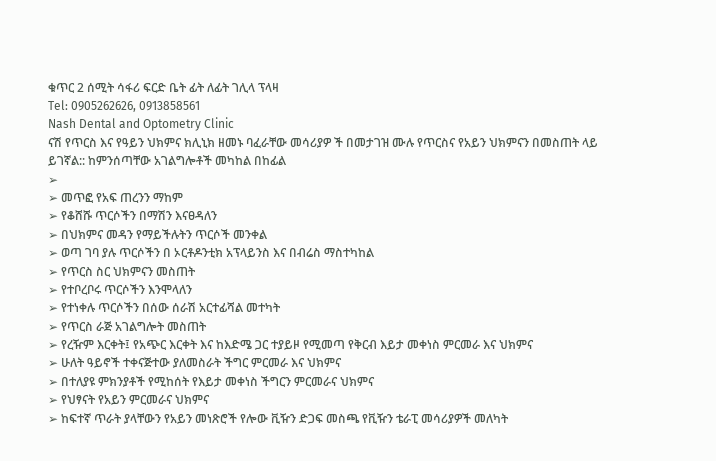ቁጥር 2 ሰሚት ሳፋሪ ፍርድ ቤት ፊት ለፊት ገሊላ ፕላዛ
Tel: 0905262626, 0913858561
Nash Dental and Optometry Clinic
ናሽ የጥርስ እና የዓይን ህክምና ክሊኒክ ዘመኑ ባፈራቸው መሳሪያዎ ች በመታገዝ ሙሉ የጥርስና የአይን ህክምናን በመስጠት ላይ ይገኛል:: ከምንሰጣቸው አገልግሎቶች መካከል በከፊል
➢
➢ መጥፎ የአፍ ጠረንን ማከም
➢ የቆሸሹ ጥርሶችን በማሽን እናፀዳለን
➢ በህክምና መዳን የማይችሉትን ጥርሶች መንቀል
➢ ወጣ ገባ ያሉ ጥርሶችን በ ኦርቶዶንቲክ አፕላይንስ እና በብሬስ ማስተካከል
➢ የጥርስ ስር ህክምናን መስጠት
➢ የተቦረቦሩ ጥርሶችን እንሞላለን
➢ የተነቀሉ ጥርሶችን በሰው ሰራሽ አርተፊሻል መተካት
➢ የጥርስ ራጅ አገልግሎት መስጠት
➢ የረዥም እርቀት፤ የአጭር እርቀት እና ከእድሜ ጋር ተያይዞ የሚመጣ የቅርብ እይታ መቀነስ ምርመራ እና ህክምና
➢ ሁለት ዓይኖች ተቀናጅተው ያለመስራት ችግር ምርመራ እና ህክምና
➢ በተለያዩ ምክንያቶች የሚከሰት የእይታ መቀነስ ችግርን ምርመራና ህክምና
➢ የህፃናት የአይን ምርመራና ህክምና
➢ ከፍተኛ ጥራት ያላቸውን የአይን መነጽሮች የሎው ቪዥን ድጋፍ መስጫ የቪዥን ቴራፒ መሳሪያዎች መለካት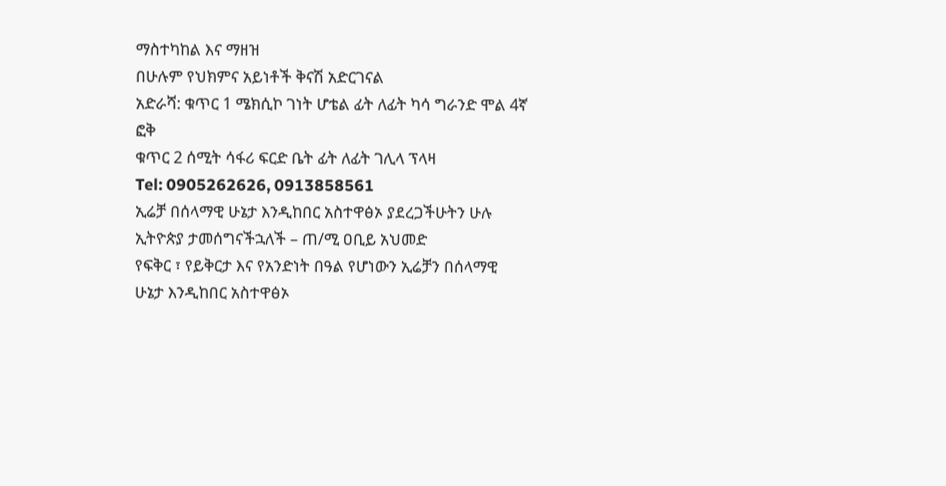ማስተካከል እና ማዘዝ
በሁሉም የህክምና አይነቶች ቅናሽ አድርገናል
አድራሻ: ቁጥር 1 ሜክሲኮ ገነት ሆቴል ፊት ለፊት ካሳ ግራንድ ሞል 4ኛ ፎቅ
ቁጥር 2 ሰሚት ሳፋሪ ፍርድ ቤት ፊት ለፊት ገሊላ ፕላዛ
Tel: 0905262626, 0913858561
ኢሬቻ በሰላማዊ ሁኔታ እንዲከበር አስተዋፅኦ ያደረጋችሁትን ሁሉ ኢትዮጵያ ታመሰግናችኋለች – ጠ/ሚ ዐቢይ አህመድ
የፍቅር ፣ የይቅርታ እና የአንድነት በዓል የሆነውን ኢሬቻን በሰላማዊ ሁኔታ እንዲከበር አስተዋፅኦ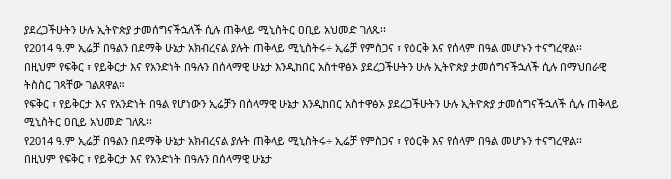ያደረጋችሁትን ሁሉ ኢትዮጵያ ታመሰግናችኋለች ሲሉ ጠቅላይ ሚኒስትር ዐቢይ አህመድ ገለጹ፡፡
የ2014 ዓ.ም ኢሬቻ በዓልን በደማቅ ሁኔታ አክብረናል ያሉት ጠቅላይ ሚኒስትሩ÷ ኢሬቻ የምስጋና ፣ የዕርቅ እና የሰላም በዓል መሆኑን ተናግረዋል፡፡
በዚህም የፍቅር ፣ የይቅርታ እና የአንድነት በዓሉን በሰላማዊ ሁኔታ እንዲከበር አስተዋፅኦ ያደረጋችሁትን ሁሉ ኢትዮጵያ ታመሰግናችኋለች ሲሉ በማህበራዊ ትስስር ገጻቸው ገልጸዋል።
የፍቅር ፣ የይቅርታ እና የአንድነት በዓል የሆነውን ኢሬቻን በሰላማዊ ሁኔታ እንዲከበር አስተዋፅኦ ያደረጋችሁትን ሁሉ ኢትዮጵያ ታመሰግናችኋለች ሲሉ ጠቅላይ ሚኒስትር ዐቢይ አህመድ ገለጹ፡፡
የ2014 ዓ.ም ኢሬቻ በዓልን በደማቅ ሁኔታ አክብረናል ያሉት ጠቅላይ ሚኒስትሩ÷ ኢሬቻ የምስጋና ፣ የዕርቅ እና የሰላም በዓል መሆኑን ተናግረዋል፡፡
በዚህም የፍቅር ፣ የይቅርታ እና የአንድነት በዓሉን በሰላማዊ ሁኔታ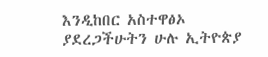እንዲከበር አስተዋፅኦ ያደረጋችሁትን ሁሉ ኢትዮጵያ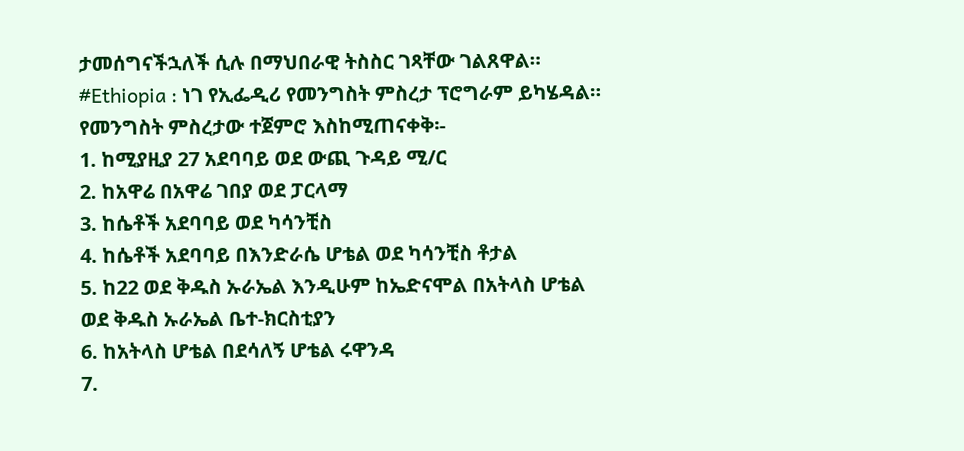ታመሰግናችኋለች ሲሉ በማህበራዊ ትስስር ገጻቸው ገልጸዋል።
#Ethiopia : ነገ የኢፌዲሪ የመንግስት ምስረታ ፕሮግራም ይካሄዳል። የመንግስት ምስረታው ተጀምሮ እስከሚጠናቀቅ፡-
1. ከሚያዚያ 27 አደባባይ ወደ ውጪ ጉዳይ ሚ/ር
2. ከአዋሬ በአዋሬ ገበያ ወደ ፓርላማ
3. ከሴቶች አደባባይ ወደ ካሳንቺስ
4. ከሴቶች አደባባይ በእንድራሴ ሆቴል ወደ ካሳንቺስ ቶታል
5. ከ22 ወደ ቅዱስ ኡራኤል እንዲሁም ከኤድናሞል በአትላስ ሆቴል ወደ ቅዱስ ኡራኤል ቤተ-ክርስቲያን
6. ከአትላስ ሆቴል በደሳለኝ ሆቴል ሩዋንዳ
7.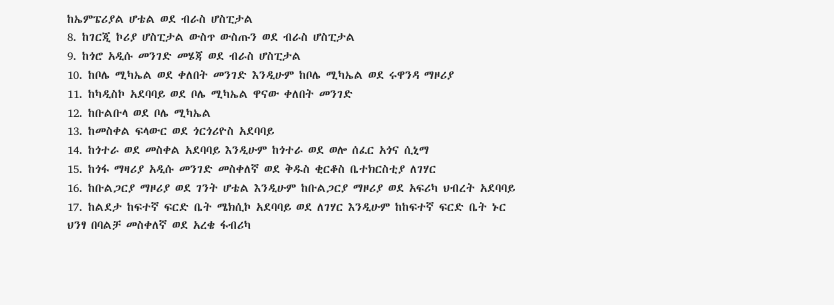ከኤምፔሪያል ሆቴል ወደ ብራስ ሆስፒታል
8. ከገርጂ ኮሪያ ሆስፒታል ውስጥ ውስጡን ወደ ብራስ ሆስፒታል
9. ከጎሮ አዲሱ መንገድ መሄጃ ወደ ብራስ ሆስፒታል
10. ከቦሌ ሚካኤል ወደ ቀለበት መንገድ እንዲሁም ከቦሌ ሚካኤል ወደ ሩዋንዳ ማዞሪያ
11. ከካዲስኮ አደባባይ ወደ ቦሌ ሚካኤል ዋናው ቀለበት መንገድ
12. ከቡልቡላ ወደ ቦሌ ሚካኤል
13. ከመስቀል ፍላውር ወደ ጎርጎሪዮስ አደባባይ
14. ከጎተራ ወደ መስቀል አደባባይ እንዲሁም ከጎተራ ወደ ወሎ ሰፈር አጎና ሲኒማ
15. ከጎፋ ማዛሪያ አዲሱ መንገድ መስቀለኛ ወደ ቅዱስ ቂርቆስ ቤተክርስቲያ ለገሃር
16. ከቡልጋርያ ማዞሪያ ወደ ገንት ሆቴል እንዲሁም ከቡልጋርያ ማዞሪያ ወደ አፍሪካ ህብረት አደባባይ
17. ከልደታ ከፍተኛ ፍርድ ቤት ሜክሲኮ አደባባይ ወደ ለገሃር እንዲሁም ከከፍተኛ ፍርድ ቤት ኑር ህንፃ በባልቻ መስቀለኛ ወደ አረቄ ፋብሪካ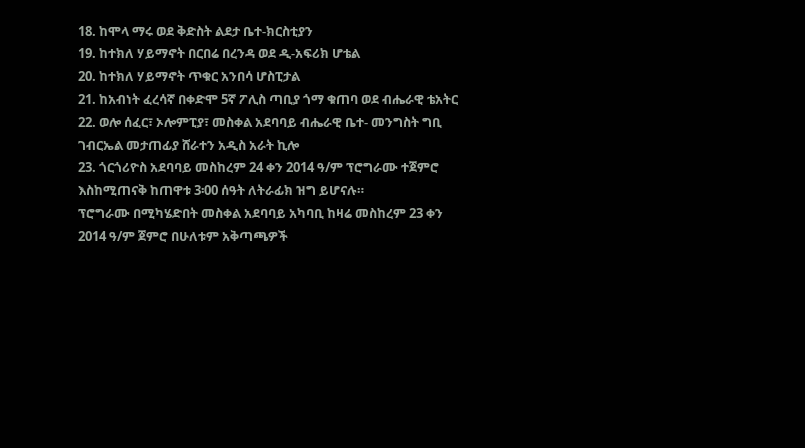18. ከሞላ ማሩ ወደ ቅድስት ልደታ ቤተ-ክርስቲያን
19. ከተክለ ሃይማኖት በርበሬ በረንዳ ወደ ዲ-አፍሪክ ሆቴል
20. ከተክለ ሃይማኖት ጥቁር አንበሳ ሆስፒታል
21. ከአብነት ፈረሳኛ በቀድሞ 5ኛ ፖሊስ ጣቢያ ጎማ ቁጠባ ወደ ብሔራዊ ቴአትር
22. ወሎ ሰፈር፣ ኦሎምፒያ፣ መስቀል አደባባይ ብሔራዊ ቤተ- መንግስት ግቢ ገብርኤል መታጠፊያ ሸራተን አዲስ አራት ኪሎ
23. ጎርጎሪዮስ አደባባይ መስከረም 24 ቀን 2014 ዓ/ም ፕሮግራሙ ተጀምሮ እስከሚጠናቅ ከጠዋቱ 3፡00 ሰዓት ለትራፊክ ዝግ ይሆናሉ።
ፕሮግራሙ በሚካሄድበት መስቀል አደባባይ አካባቢ ከዛሬ መስከረም 23 ቀን 2014 ዓ/ም ጀምሮ በሁለቱም አቅጣጫዎች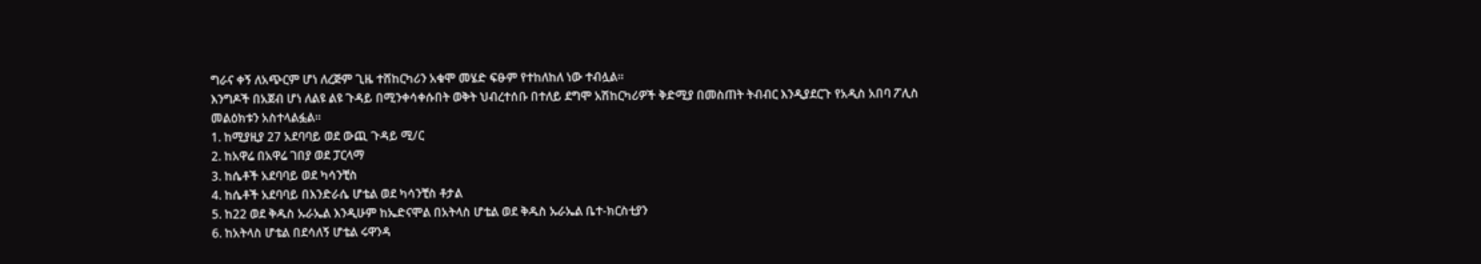ግራና ቀኝ ለአጭርም ሆነ ለረጅም ጊዜ ተሸከርካሪን አቁሞ መሄድ ፍፁም የተከለከለ ነው ተብሏል።
እንግዶች በአጀብ ሆነ ለልዩ ልዩ ጉዳይ በሚንቀሳቀሱበት ወቅት ህብረተሰቡ በተለይ ደግሞ አሽከርካሪዎች ቅድሚያ በመስጠት ትብብር እንዲያደርጉ የአዲስ አበባ ፖሊስ መልዕክቱን አስተላልፏል።
1. ከሚያዚያ 27 አደባባይ ወደ ውጪ ጉዳይ ሚ/ር
2. ከአዋሬ በአዋሬ ገበያ ወደ ፓርላማ
3. ከሴቶች አደባባይ ወደ ካሳንቺስ
4. ከሴቶች አደባባይ በእንድራሴ ሆቴል ወደ ካሳንቺስ ቶታል
5. ከ22 ወደ ቅዱስ ኡራኤል እንዲሁም ከኤድናሞል በአትላስ ሆቴል ወደ ቅዱስ ኡራኤል ቤተ-ክርስቲያን
6. ከአትላስ ሆቴል በደሳለኝ ሆቴል ሩዋንዳ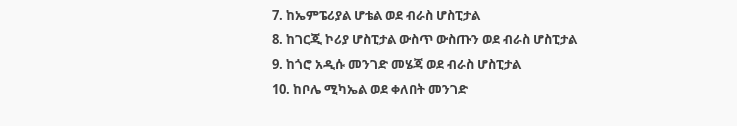7. ከኤምፔሪያል ሆቴል ወደ ብራስ ሆስፒታል
8. ከገርጂ ኮሪያ ሆስፒታል ውስጥ ውስጡን ወደ ብራስ ሆስፒታል
9. ከጎሮ አዲሱ መንገድ መሄጃ ወደ ብራስ ሆስፒታል
10. ከቦሌ ሚካኤል ወደ ቀለበት መንገድ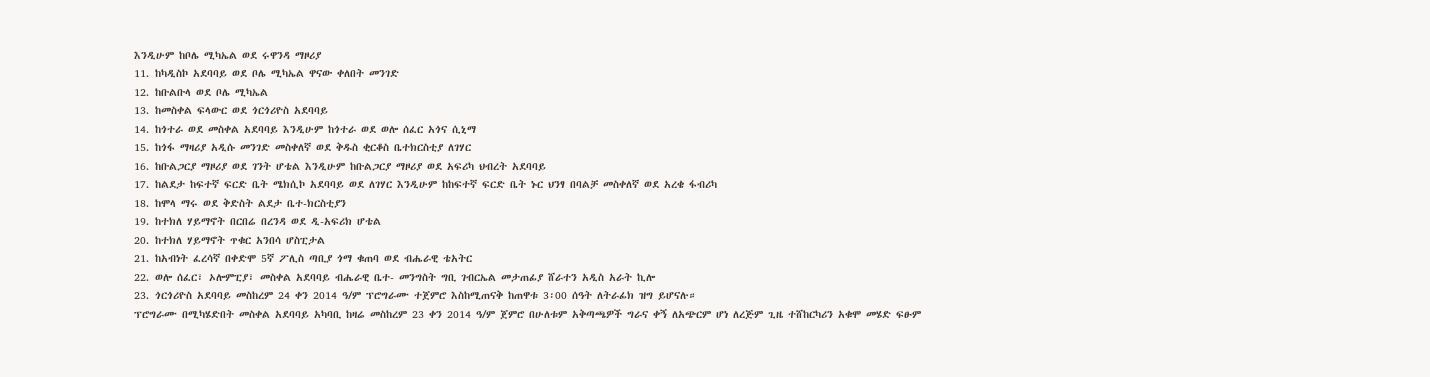እንዲሁም ከቦሌ ሚካኤል ወደ ሩዋንዳ ማዞሪያ
11. ከካዲስኮ አደባባይ ወደ ቦሌ ሚካኤል ዋናው ቀለበት መንገድ
12. ከቡልቡላ ወደ ቦሌ ሚካኤል
13. ከመስቀል ፍላውር ወደ ጎርጎሪዮስ አደባባይ
14. ከጎተራ ወደ መስቀል አደባባይ እንዲሁም ከጎተራ ወደ ወሎ ሰፈር አጎና ሲኒማ
15. ከጎፋ ማዛሪያ አዲሱ መንገድ መስቀለኛ ወደ ቅዱስ ቂርቆስ ቤተክርስቲያ ለገሃር
16. ከቡልጋርያ ማዞሪያ ወደ ገንት ሆቴል እንዲሁም ከቡልጋርያ ማዞሪያ ወደ አፍሪካ ህብረት አደባባይ
17. ከልደታ ከፍተኛ ፍርድ ቤት ሜክሲኮ አደባባይ ወደ ለገሃር እንዲሁም ከከፍተኛ ፍርድ ቤት ኑር ህንፃ በባልቻ መስቀለኛ ወደ አረቄ ፋብሪካ
18. ከሞላ ማሩ ወደ ቅድስት ልደታ ቤተ-ክርስቲያን
19. ከተክለ ሃይማኖት በርበሬ በረንዳ ወደ ዲ-አፍሪክ ሆቴል
20. ከተክለ ሃይማኖት ጥቁር አንበሳ ሆስፒታል
21. ከአብነት ፈረሳኛ በቀድሞ 5ኛ ፖሊስ ጣቢያ ጎማ ቁጠባ ወደ ብሔራዊ ቴአትር
22. ወሎ ሰፈር፣ ኦሎምፒያ፣ መስቀል አደባባይ ብሔራዊ ቤተ- መንግስት ግቢ ገብርኤል መታጠፊያ ሸራተን አዲስ አራት ኪሎ
23. ጎርጎሪዮስ አደባባይ መስከረም 24 ቀን 2014 ዓ/ም ፕሮግራሙ ተጀምሮ እስከሚጠናቅ ከጠዋቱ 3፡00 ሰዓት ለትራፊክ ዝግ ይሆናሉ።
ፕሮግራሙ በሚካሄድበት መስቀል አደባባይ አካባቢ ከዛሬ መስከረም 23 ቀን 2014 ዓ/ም ጀምሮ በሁለቱም አቅጣጫዎች ግራና ቀኝ ለአጭርም ሆነ ለረጅም ጊዜ ተሸከርካሪን አቁሞ መሄድ ፍፁም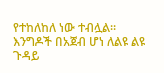የተከለከለ ነው ተብሏል።
እንግዶች በአጀብ ሆነ ለልዩ ልዩ ጉዳይ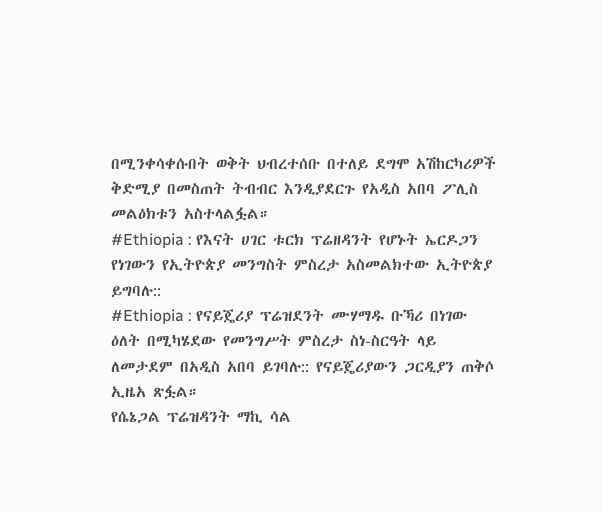በሚንቀሳቀሱበት ወቅት ህብረተሰቡ በተለይ ደግሞ አሽከርካሪዎች ቅድሚያ በመስጠት ትብብር እንዲያደርጉ የአዲስ አበባ ፖሊስ መልዕክቱን አስተላልፏል።
#Ethiopia : የእናት ሀገር ቱርክ ፕሬዘዳንት የሆኑት ኤርዶጋን የነገውን የኢትዮጵያ መንግስት ምስረታ አስመልክተው ኢትዮጵያ ይግባሉ::
#Ethiopia : የናይጄሪያ ፕሬዝደንት ሙሃማዱ ቡኻሪ በነገው ዕለት በሚካሄደው የመንግሥት ምስረታ ስነ-ስርዓት ላይ ለመታደም በአዲስ አበባ ይገባሉ:: የናይጄሪያውን ጋርዲያን ጠቅሶ ኢዜአ ጽፏል።
የሴኔጋል ፕሬዝዳንት ማኪ ሳል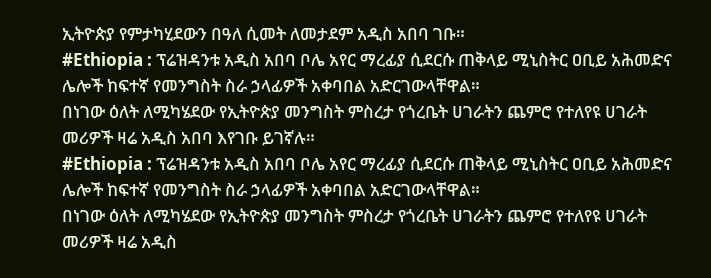ኢትዮጵያ የምታካሂደውን በዓለ ሲመት ለመታደም አዲስ አበባ ገቡ።
#Ethiopia : ፕሬዝዳንቱ አዲስ አበባ ቦሌ አየር ማረፊያ ሲደርሱ ጠቅላይ ሚኒስትር ዐቢይ አሕመድና ሌሎች ከፍተኛ የመንግስት ስራ ኃላፊዎች አቀባበል አድርገውላቸዋል።
በነገው ዕለት ለሚካሄደው የኢትዮጵያ መንግስት ምስረታ የጎረቤት ሀገራትን ጨምሮ የተለየዩ ሀገራት መሪዎች ዛሬ አዲስ አበባ እየገቡ ይገኛሉ።
#Ethiopia : ፕሬዝዳንቱ አዲስ አበባ ቦሌ አየር ማረፊያ ሲደርሱ ጠቅላይ ሚኒስትር ዐቢይ አሕመድና ሌሎች ከፍተኛ የመንግስት ስራ ኃላፊዎች አቀባበል አድርገውላቸዋል።
በነገው ዕለት ለሚካሄደው የኢትዮጵያ መንግስት ምስረታ የጎረቤት ሀገራትን ጨምሮ የተለየዩ ሀገራት መሪዎች ዛሬ አዲስ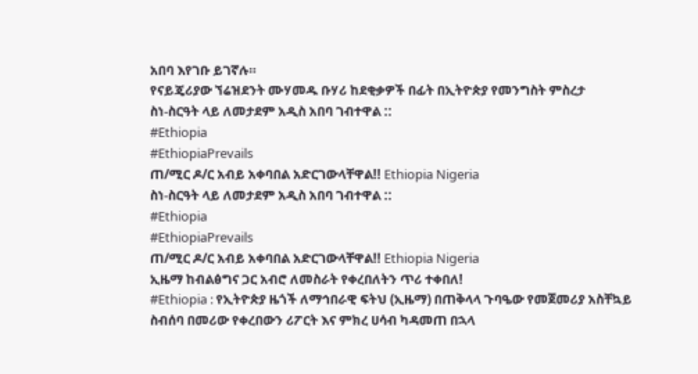አበባ እየገቡ ይገኛሉ።
የናይጄሪያው ኘሬዝደንት ሙሃመዱ ቡሃሪ ከደቂቃዎች በፊት በኢትዮጵያ የመንግስት ምስረታ
ስነ-ስርዓት ላይ ለመታደም አዲስ አበባ ገብተዋል ::
#Ethiopia
#EthiopiaPrevails
ጠ/ሚር ዶ/ር አብይ አቀባበል አድርገውላቸዋል!! Ethiopia Nigeria
ስነ-ስርዓት ላይ ለመታደም አዲስ አበባ ገብተዋል ::
#Ethiopia
#EthiopiaPrevails
ጠ/ሚር ዶ/ር አብይ አቀባበል አድርገውላቸዋል!! Ethiopia Nigeria
ኢዜማ ከብልፅግና ጋር አብሮ ለመስራት የቀረበለትን ጥሪ ተቀበለ!
#Ethiopia : የኢትዮጵያ ዜጎች ለማኅበራዊ ፍትህ (ኢዜማ) በጠቅላላ ጉባዔው የመጀመሪያ አስቸኳይ ስብሰባ በመሪው የቀረበውን ሪፖርት እና ምክረ ሀሳብ ካዳመጠ በኋላ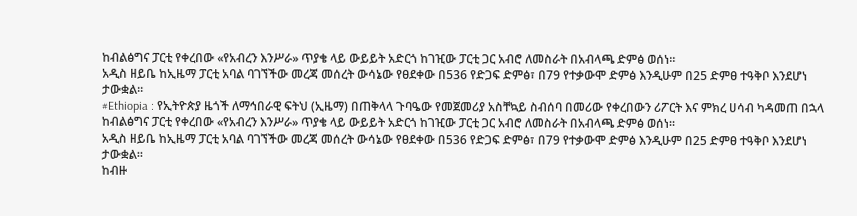ከብልፅግና ፓርቲ የቀረበው «የአብረን እንሥራ» ጥያቄ ላይ ውይይት አድርጎ ከገዢው ፓርቲ ጋር አብሮ ለመስራት በአብላጫ ድምፅ ወሰነ።
አዲስ ዘይቤ ከኢዜማ ፓርቲ አባል ባገኘችው መረጃ መሰረት ውሳኔው የፀደቀው በ536 የድጋፍ ድምፅ፣ በ79 የተቃውሞ ድምፅ እንዲሁም በ25 ድምፀ ተዓቅቦ እንደሆነ ታውቋል።
#Ethiopia : የኢትዮጵያ ዜጎች ለማኅበራዊ ፍትህ (ኢዜማ) በጠቅላላ ጉባዔው የመጀመሪያ አስቸኳይ ስብሰባ በመሪው የቀረበውን ሪፖርት እና ምክረ ሀሳብ ካዳመጠ በኋላ ከብልፅግና ፓርቲ የቀረበው «የአብረን እንሥራ» ጥያቄ ላይ ውይይት አድርጎ ከገዢው ፓርቲ ጋር አብሮ ለመስራት በአብላጫ ድምፅ ወሰነ።
አዲስ ዘይቤ ከኢዜማ ፓርቲ አባል ባገኘችው መረጃ መሰረት ውሳኔው የፀደቀው በ536 የድጋፍ ድምፅ፣ በ79 የተቃውሞ ድምፅ እንዲሁም በ25 ድምፀ ተዓቅቦ እንደሆነ ታውቋል።
ከብዙ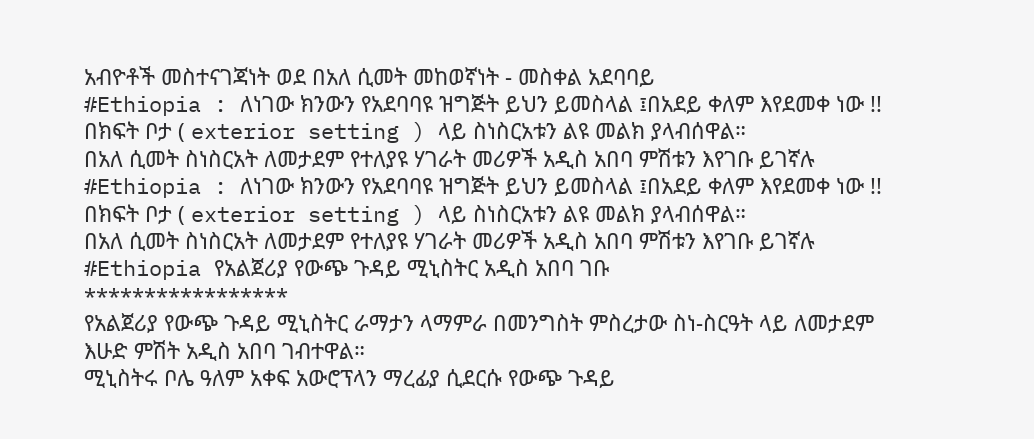አብዮቶች መስተናገጃነት ወደ በአለ ሲመት መከወኛነት - መስቀል አደባባይ
#Ethiopia : ለነገው ክንውን የአደባባዩ ዝግጅት ይህን ይመስላል ፤በአደይ ቀለም እየደመቀ ነው !! በክፍት ቦታ ( exterior setting ) ላይ ስነስርአቱን ልዩ መልክ ያላብሰዋል።
በአለ ሲመት ስነስርአት ለመታደም የተለያዩ ሃገራት መሪዎች አዲስ አበባ ምሽቱን እየገቡ ይገኛሉ
#Ethiopia : ለነገው ክንውን የአደባባዩ ዝግጅት ይህን ይመስላል ፤በአደይ ቀለም እየደመቀ ነው !! በክፍት ቦታ ( exterior setting ) ላይ ስነስርአቱን ልዩ መልክ ያላብሰዋል።
በአለ ሲመት ስነስርአት ለመታደም የተለያዩ ሃገራት መሪዎች አዲስ አበባ ምሽቱን እየገቡ ይገኛሉ
#Ethiopia የአልጀሪያ የውጭ ጉዳይ ሚኒስትር አዲስ አበባ ገቡ
*****************
የአልጀሪያ የውጭ ጉዳይ ሚኒስትር ራማታን ላማምራ በመንግስት ምስረታው ስነ-ስርዓት ላይ ለመታደም እሁድ ምሽት አዲስ አበባ ገብተዋል።
ሚኒስትሩ ቦሌ ዓለም አቀፍ አውሮፕላን ማረፊያ ሲደርሱ የውጭ ጉዳይ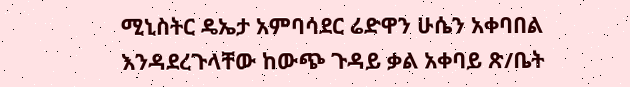ሚኒስትር ዴኤታ አምባሳደር ሬድዋን ሁሴን አቀባበል እንዳደረጉላቸው ከውጭ ጉዳይ ቃል አቀባይ ጽ/ቤት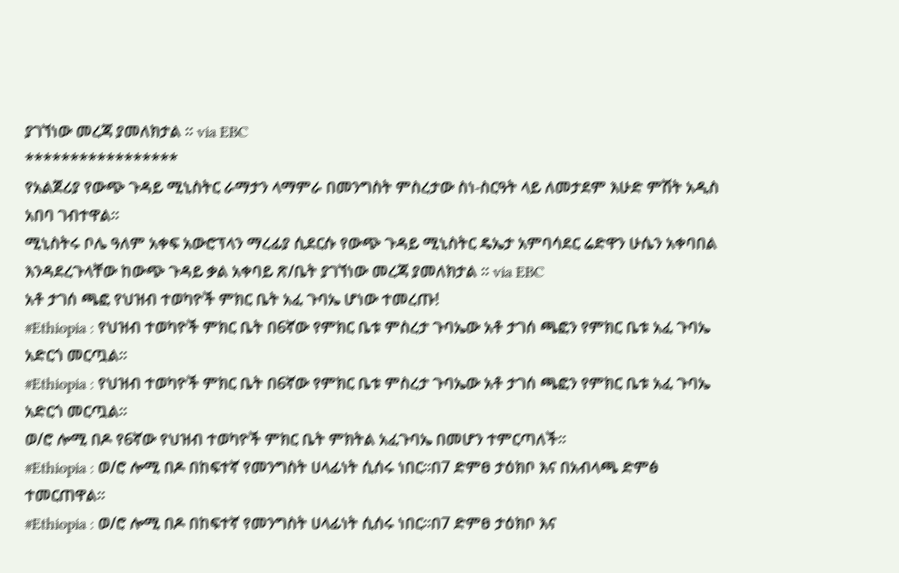ያገኘነው መረጃ ያመለክታል ። via EBC
*****************
የአልጀሪያ የውጭ ጉዳይ ሚኒስትር ራማታን ላማምራ በመንግስት ምስረታው ስነ-ስርዓት ላይ ለመታደም እሁድ ምሽት አዲስ አበባ ገብተዋል።
ሚኒስትሩ ቦሌ ዓለም አቀፍ አውሮፕላን ማረፊያ ሲደርሱ የውጭ ጉዳይ ሚኒስትር ዴኤታ አምባሳደር ሬድዋን ሁሴን አቀባበል እንዳደረጉላቸው ከውጭ ጉዳይ ቃል አቀባይ ጽ/ቤት ያገኘነው መረጃ ያመለክታል ። via EBC
አቶ ታገሰ ጫፎ የህዝብ ተወካዮች ምክር ቤት አፈ ጉባኤ ሆነው ተመረጡ!
#Ethiopia : የህዝብ ተወካዮች ምክር ቤት በ6ኛው የምክር ቤቱ ምስረታ ጉባኤው አቶ ታገሰ ጫፎን የምክር ቤቱ አፈ ጉባኤ አድርጎ መርጧል።
#Ethiopia : የህዝብ ተወካዮች ምክር ቤት በ6ኛው የምክር ቤቱ ምስረታ ጉባኤው አቶ ታገሰ ጫፎን የምክር ቤቱ አፈ ጉባኤ አድርጎ መርጧል።
ወ/ሮ ሎሚ በዶ የ6ኛው የህዝብ ተወካዮች ምክር ቤት ምክትል አፈጉባኤ በመሆን ተምርጣለች፡፡
#Ethiopia : ወ/ሮ ሎሚ በዶ በከፍተኛ የመንግስት ሀላፊነት ሲሰሩ ነበር፡፡በ7 ድምፀ ታዕክቦ እና በአብላጫ ድምፅ ተመርጠዋል፡፡
#Ethiopia : ወ/ሮ ሎሚ በዶ በከፍተኛ የመንግስት ሀላፊነት ሲሰሩ ነበር፡፡በ7 ድምፀ ታዕክቦ እና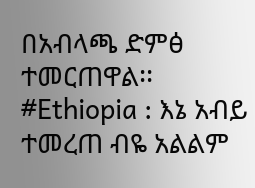በአብላጫ ድምፅ ተመርጠዋል፡፡
#Ethiopia : እኔ አብይ ተመረጠ ብዬ አልልም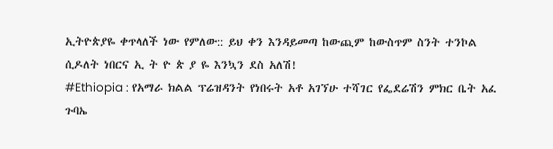ኢትዮጵያዬ ቀጥላለች ነው የምለው:: ይህ ቀን እንዳይመጣ ከውጪም ከውስጥም ስንት ተንኮል ሲዶለት ነበርና ኢ ት ዮ ጵ ያ ዬ እንኳን ደስ አለሽ!
#Ethiopia : የአማራ ክልል ፕሬዝዳንት የነበሩት አቶ አገኘሁ ተሻገር የፌደሬሽን ምክር ቤት አፈ ጉባኤ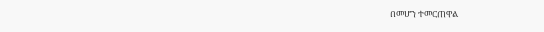በመሆን ተመርጠዋል